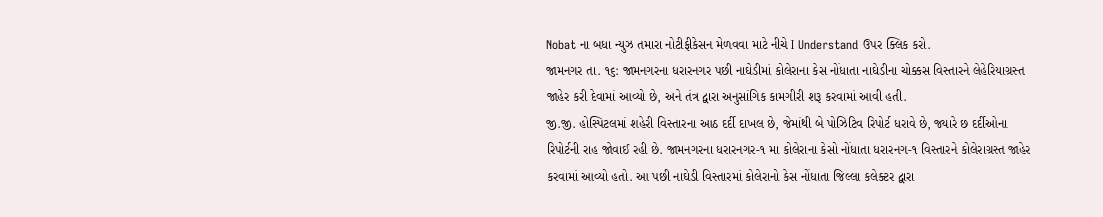Nobat ના બધા ન્યુઝ તમારા નોટીફીકેસન મેળવવા માટે નીચે I Understand ઉપર ક્લિક કરો.
જામનગર તા. ૧૬: જામનગરના ધરારનગર પછી નાઘેડીમાં કોલેરાના કેસ નોંધાતા નાઘેડીના ચોક્કસ વિસ્તારને લેહેરિયાગ્રસ્ત જાહેર કરી દેવામાં આવ્યો છે, અને તંત્ર દ્વારા અનુસાંગિક કામગીરી શરૂ કરવામાં આવી હતી.
જી.જી. હોસ્પિટલમાં શહેરી વિસ્તારના આઠ દર્દી દાખલ છે, જેમાંથી બે પોઝિટિવ રિપોર્ટ ધરાવે છે, જ્યારે છ દર્દીઓના રિપોર્ટની રાહ જોવાઈ રહી છે. જામનગરના ધરારનગર-૧ મા કોલેરાના કેસો નોંધાતા ધરારનગ-૧ વિસ્તારને કોલેરાગ્રસ્ત જાહેર કરવામાં આવ્યો હતો. આ પછી નાઘેડી વિસ્તારમાં કોલેરાનો કેસ નોંધાતા જિલ્લા કલેક્ટર દ્વારા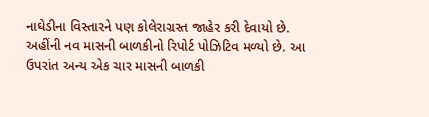નાઘેડીના વિસ્તારને પણ કોલેરાગ્રસ્ત જાહેર કરી દેવાયો છે. અહીંની નવ માસની બાળકીનો રિપોર્ટ પોઝિટિવ મળ્યો છે. આ ઉપરાંત અન્ય એક ચાર માસની બાળકી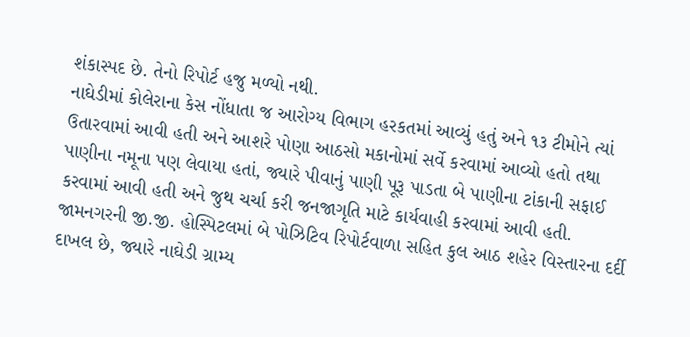શંકાસ્પદ છે. તેનો રિપોર્ટ હજુ મળ્યો નથી.
નાઘેડીમાં કોલેરાના કેસ નોંધાતા જ આરોગ્ય વિભાગ હરકતમાં આવ્યું હતું અને ૧૩ ટીમોને ત્યાં ઉતારવામાં આવી હતી અને આશરે પોણા આઠસો મકાનોમાં સર્વે કરવામાં આવ્યો હતો તથા પાણીના નમૂના પણ લેવાયા હતાં, જ્યારે પીવાનું પાણી પૂરૂ પાડતા બે પાણીના ટાંકાની સફાઈ કરવામાં આવી હતી અને જુથ ચર્ચા કરી જનજાગૃતિ માટે કાર્યવાહી કરવામાં આવી હતી.
જામનગરની જી.જી. હોસ્પિટલમાં બે પોઝિટિવ રિપોર્ટવાળા સહિત કુલ આઠ શહેર વિસ્તારના દર્દી દાખલ છે, જ્યારે નાઘેડી ગ્રામ્ય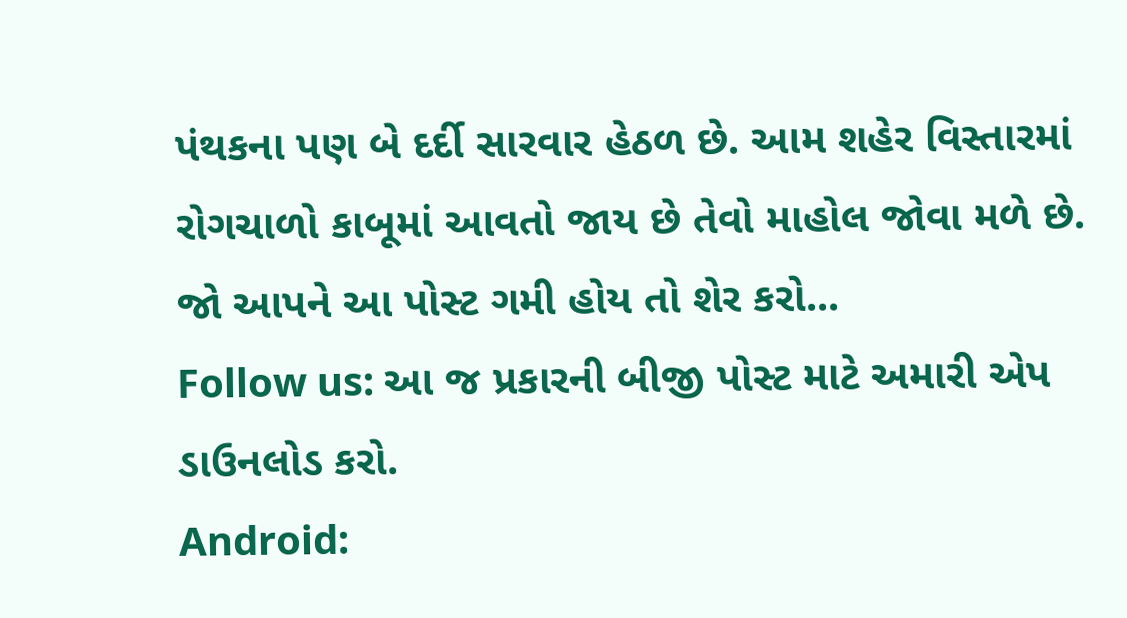પંથકના પણ બે દર્દી સારવાર હેઠળ છે. આમ શહેર વિસ્તારમાં રોગચાળો કાબૂમાં આવતો જાય છે તેવો માહોલ જોવા મળે છે.
જો આપને આ પોસ્ટ ગમી હોય તો શેર કરો...
Follow us: આ જ પ્રકારની બીજી પોસ્ટ માટે અમારી એપ ડાઉનલોડ કરો.
Android: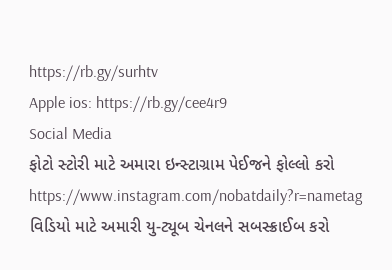https://rb.gy/surhtv
Apple ios: https://rb.gy/cee4r9
Social Media
ફોટો સ્ટોરી માટે અમારા ઇન્સ્ટાગ્રામ પેઈજને ફોલ્લો કરો
https://www.instagram.com/nobatdaily?r=nametag
વિડિયો માટે અમારી યુ-ટ્યૂબ ચેનલને સબસ્ક્રાઈબ કરો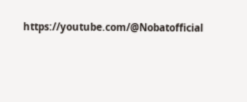https://youtube.com/@Nobatofficial